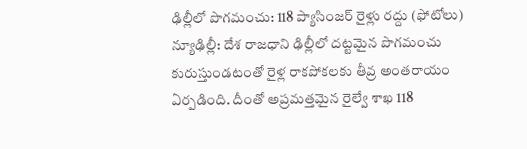ఢిల్లీలో పొగమంచు: 118 ప్యాసింజర్ రైళ్లు రద్దు (ఫోటోలు)
న్యూఢిల్లీ: దేశ రాజధాని ఢిల్లీలో దట్టమైన పొగమంచు కురుస్తుండటంతో రైళ్ల రాకపోకలకు తీవ్ర అంతరాయం ఏర్పడింది. దీంతో అప్రమత్తమైన రైల్వే శాఖ 118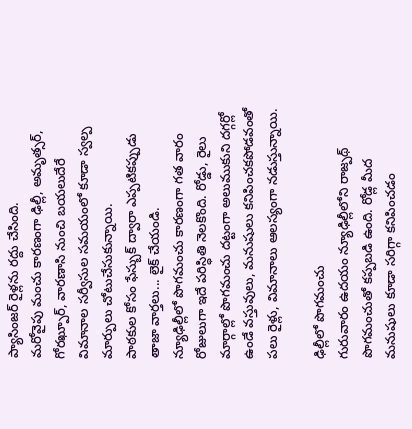ప్యాసింజర్ రైళ్లను రద్దు చేసింది.
మరోవైపు మంచు కారణంగా ఢిల్లీ, అమృత్సర్, గోరఖ్పూర్, వారణాసి నుంచి బయలుదేరే విమానాల సర్వీసుల సమయంలో కూడా స్వల్ప మార్పులు చోటుచేసుకున్నాయి.
పాఠకుల కోసం ఫేస్బుక్ ద్వారా ఎప్పటికప్పుడు తాజా వార్తలు... లైక్ చేయండి.
న్యూఢిల్లీలో పొగమంచు కారణంగా గత వారం రోజులుగా ఇదే పరిస్ధితి నెలకొంది. రోడ్డు, రైలు మార్గాల్లో పొగమంచు దట్టంగా అలుముకుని దగ్గర్లో ఉండే వస్తువులు, మనుషులు కనిపించకపోడవంతో పలు రైళ్లు, విమానాలు ఆలస్యంగా నడుస్తున్నాయి.

ఢిల్లీలో పొగమంచు
గురువారం ఉదయం న్యూఢిల్లీలోని రాజ్పథ్ పొగమంచుతో కప్పబడి ఉంది. రోడ్ల మీద మనుషులు కూడా సరిగ్గా కనిపించడం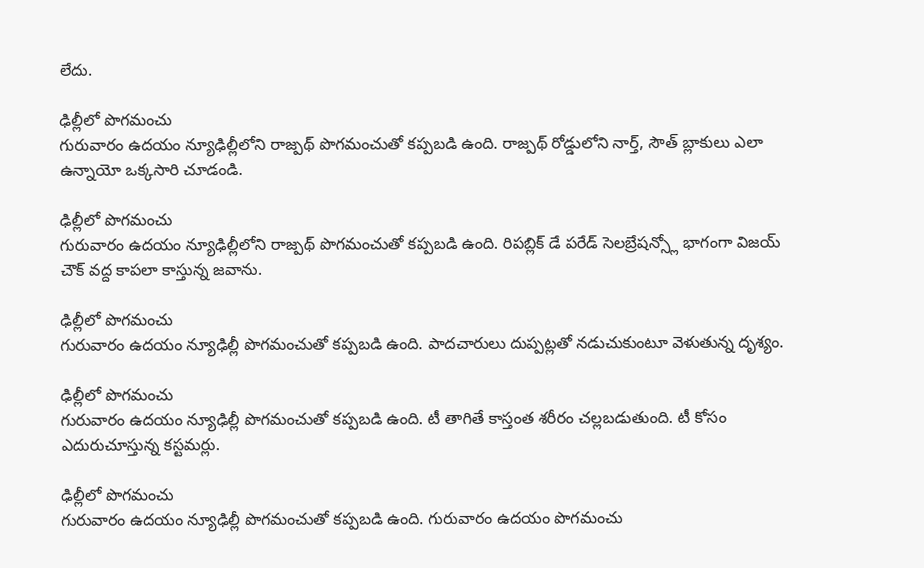లేదు.

ఢిల్లీలో పొగమంచు
గురువారం ఉదయం న్యూఢిల్లీలోని రాజ్పథ్ పొగమంచుతో కప్పబడి ఉంది. రాజ్పథ్ రోడ్డులోని నార్త్, సౌత్ బ్లాకులు ఎలా ఉన్నాయో ఒక్కసారి చూడండి.

ఢిల్లీలో పొగమంచు
గురువారం ఉదయం న్యూఢిల్లీలోని రాజ్పథ్ పొగమంచుతో కప్పబడి ఉంది. రిపబ్లిక్ డే పరేడ్ సెలబ్రేషన్స్లో భాగంగా విజయ్ చౌక్ వద్ద కాపలా కాస్తున్న జవాను.

ఢిల్లీలో పొగమంచు
గురువారం ఉదయం న్యూఢిల్లీ పొగమంచుతో కప్పబడి ఉంది. పాదచారులు దుప్పట్లతో నడుచుకుంటూ వెళుతున్న దృశ్యం.

ఢిల్లీలో పొగమంచు
గురువారం ఉదయం న్యూఢిల్లీ పొగమంచుతో కప్పబడి ఉంది. టీ తాగితే కాస్తంత శరీరం చల్లబడుతుంది. టీ కోసం ఎదురుచూస్తున్న కస్టమర్లు.

ఢిల్లీలో పొగమంచు
గురువారం ఉదయం న్యూఢిల్లీ పొగమంచుతో కప్పబడి ఉంది. గురువారం ఉదయం పొగమంచు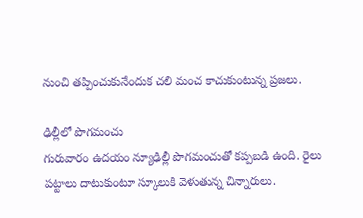నుంచి తప్పించుకునేందుక చలి మంచ కాచుకుంటున్న ప్రజలు.

ఢిల్లీలో పొగమంచు
గురువారం ఉదయం న్యూఢిల్లీ పొగమంచుతో కప్పబడి ఉంది. రైలు పట్టాలు దాటుకుంటూ స్కూలుకి వెళుతున్న చిన్నారులు.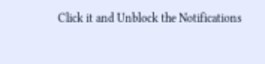Click it and Unblock the Notifications